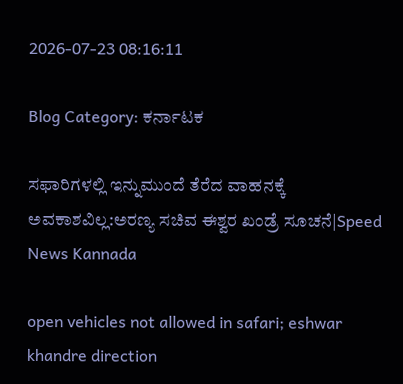2026-07-23 08:16:11

Blog Category: ಕರ್ನಾಟಕ

ಸಫಾರಿಗಳಲ್ಲಿ ಇನ್ನುಮುಂದೆ ತೆರೆದ ವಾಹನಕ್ಕೆ ಅವಕಾಶವಿಲ್ಲ:ಅರಣ್ಯ ಸಚಿವ ಈಶ್ವರ ಖಂಡ್ರೆ ಸೂಚನೆ|Speed News Kannada

open vehicles not allowed in safari; eshwar khandre direction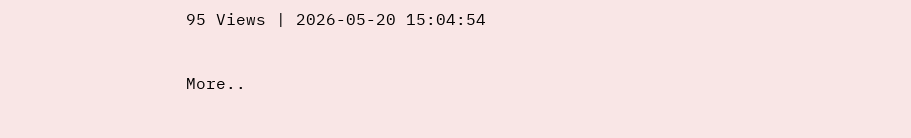95 Views | 2026-05-20 15:04:54

More..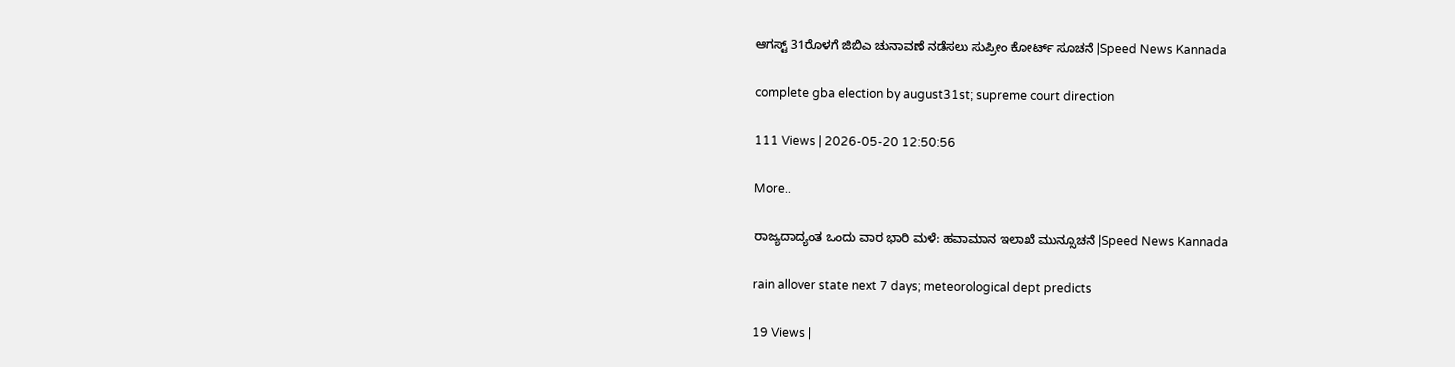ಆಗಸ್ಟ್ 31ರೊಳಗೆ ಜಿಬಿಎ ಚುನಾವಣೆ‌ ನಡೆಸಲು ಸುಪ್ರೀಂ ಕೋರ್ಟ್ ಸೂಚನೆ |Speed News Kannada

complete gba election by august31st; supreme court direction

111 Views | 2026-05-20 12:50:56

More..

ರಾಜ್ಯದಾದ್ಯಂತ ಒಂದು ವಾರ ಭಾರಿ ಮಳೆ: ಹವಾಮಾನ ಇಲಾಖೆ ಮುನ್ಸೂಚನೆ |Speed News Kannada

rain allover state next 7 days; meteorological dept predicts

19 Views |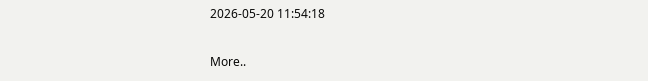2026-05-20 11:54:18

More..